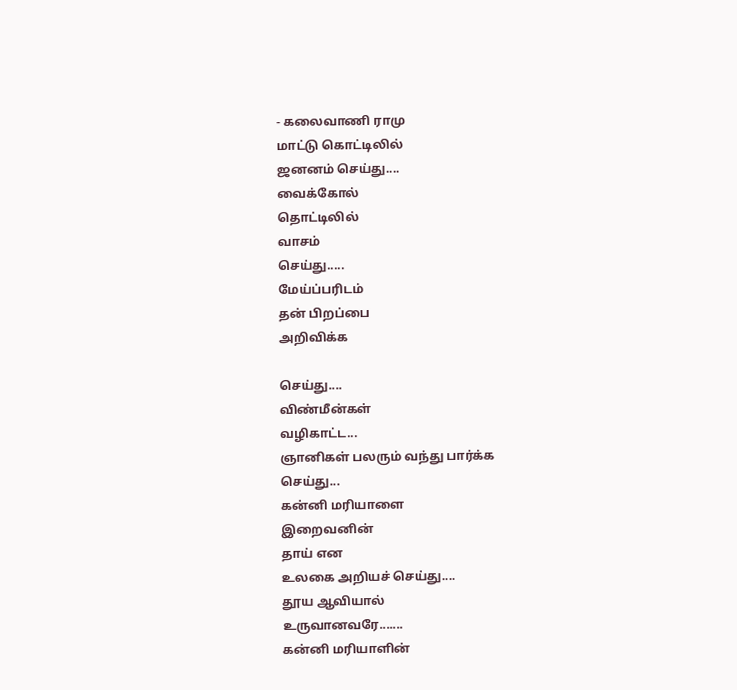- கலைவாணி ராமு
மாட்டு கொட்டிலில்
ஜனனம் செய்து....
வைக்கோல்
தொட்டிலில்
வாசம்
செய்து.....
மேய்ப்பரிடம்
தன் பிறப்பை
அறிவிக்க

செய்து....
விண்மீன்கள்
வழிகாட்ட...
ஞானிகள் பலரும் வந்து பார்க்க
செய்து...
கன்னி மரியாளை
இறைவனின்
தாய் என
உலகை அறியச் செய்து....
தூய ஆவியால்
உருவானவரே.......
கன்னி மரியாளின்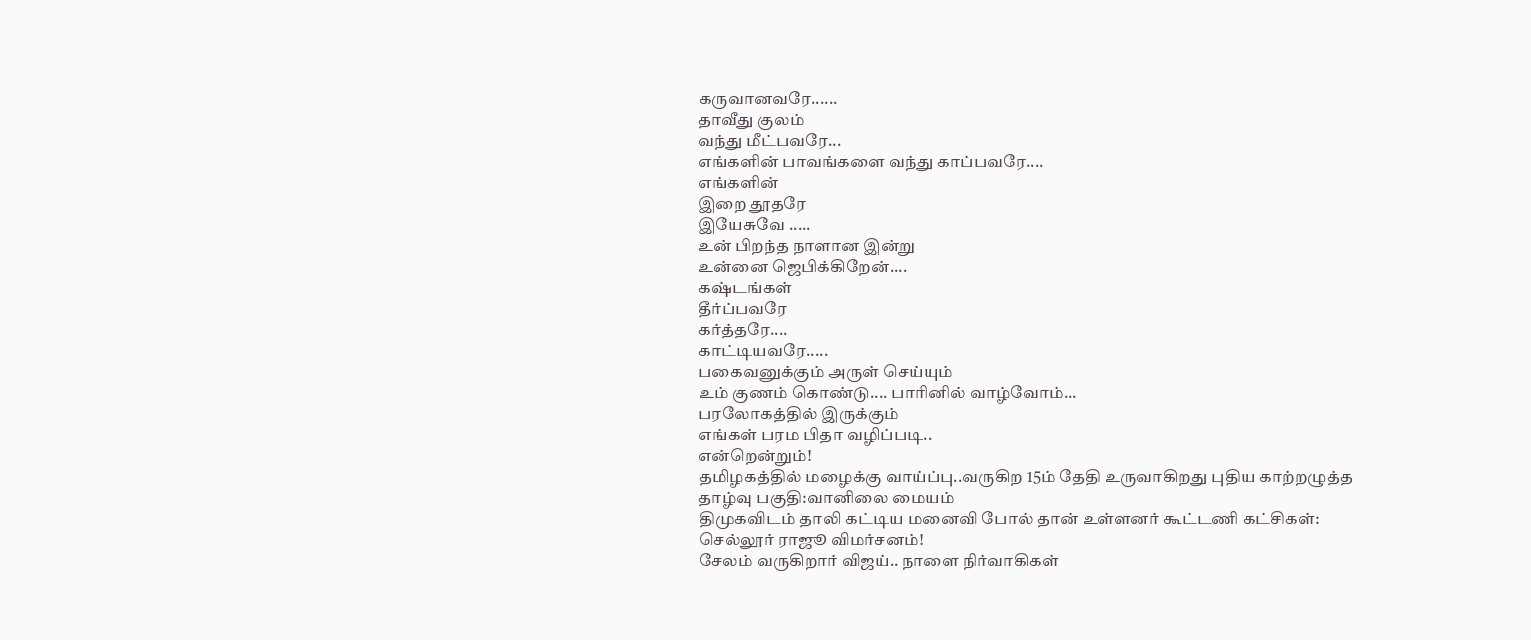கருவானவரே......
தாவீது குலம்
வந்து மீட்பவரே...
எங்களின் பாவங்களை வந்து காப்பவரே....
எங்களின்
இறை தூதரே
இயேசுவே .....
உன் பிறந்த நாளான இன்று
உன்னை ஜெபிக்கிறேன்....
கஷ்டங்கள்
தீர்ப்பவரே
கர்த்தரே....
காட்டியவரே.....
பகைவனுக்கும் அருள் செய்யும்
உம் குணம் கொண்டு.... பாரினில் வாழ்வோம்...
பரலோகத்தில் இருக்கும்
எங்கள் பரம பிதா வழிப்படி..
என்றென்றும்!
தமிழகத்தில் மழைக்கு வாய்ப்பு..வருகிற 15ம் தேதி உருவாகிறது புதிய காற்றழுத்த தாழ்வு பகுதி:வானிலை மையம்
திமுகவிடம் தாலி கட்டிய மனைவி போல் தான் உள்ளனர் கூட்டணி கட்சிகள்: செல்லூர் ராஜூ விமர்சனம்!
சேலம் வருகிறார் விஜய்.. நாளை நிர்வாகிகள்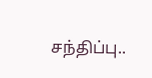சந்திப்பு..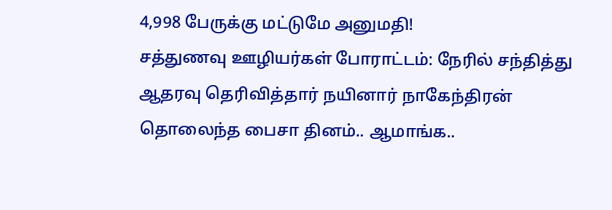4,998 பேருக்கு மட்டுமே அனுமதி!
சத்துணவு ஊழியர்கள் போராட்டம்: நேரில் சந்தித்து ஆதரவு தெரிவித்தார் நயினார் நாகேந்திரன்
தொலைந்த பைசா தினம்.. ஆமாங்க..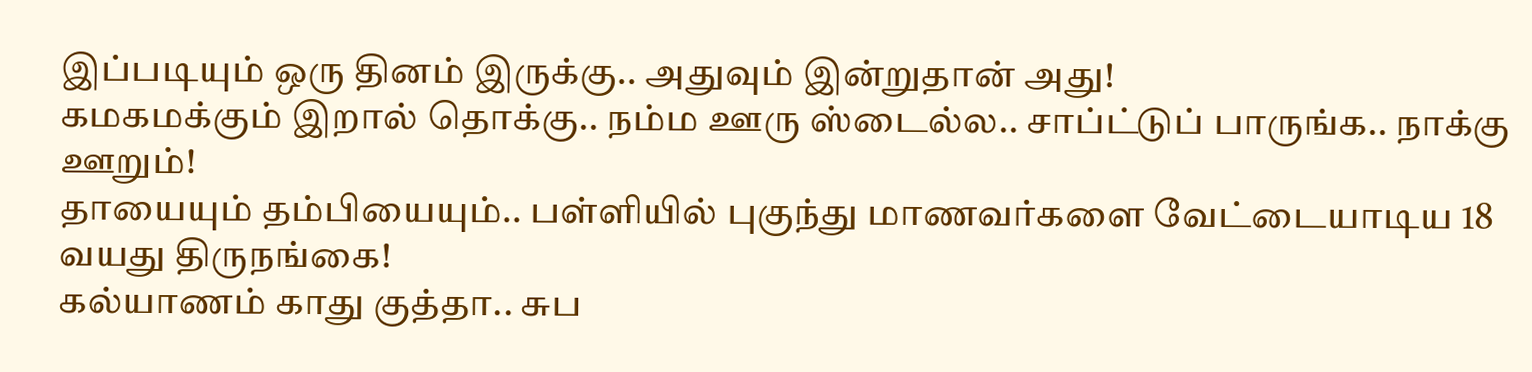இப்படியும் ஒரு தினம் இருக்கு.. அதுவும் இன்றுதான் அது!
கமகமக்கும் இறால் தொக்கு.. நம்ம ஊரு ஸ்டைல்ல.. சாப்ட்டுப் பாருங்க.. நாக்கு ஊறும்!
தாயையும் தம்பியையும்.. பள்ளியில் புகுந்து மாணவர்களை வேட்டையாடிய 18 வயது திருநங்கை!
கல்யாணம் காது குத்தா.. சுப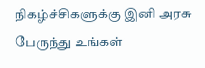நிகழ்ச்சிகளுக்கு இனி அரசு பேருந்து உங்கள்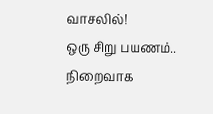வாசலில்!
ஒரு சிறு பயணம்.. நிறைவாக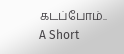கடப்போம்.. A Short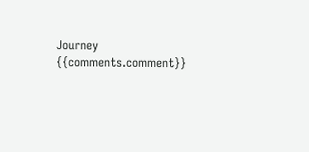Journey
{{comments.comment}}